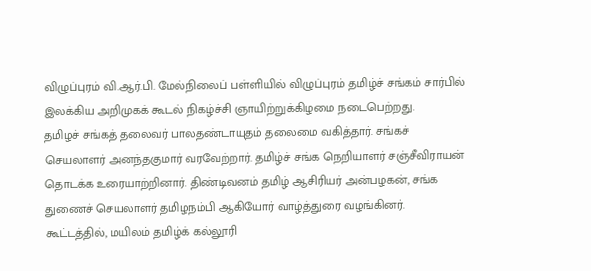விழுப்புரம் வி.ஆர்.பி. மேல்நிலைப் பள்ளியில் விழுப்புரம் தமிழ்ச் சங்கம் சார்பில் இலக்கிய அறிமுகக் கூடல் நிகழ்ச்சி ஞாயிற்றுக்கிழமை நடைபெற்றது.
தமிழச் சங்கத் தலைவர் பாலதண்டாயுதம் தலைமை வகித்தார். சங்கச் செயலாளர் அனந்தகுமார் வரவேற்றார். தமிழ்ச் சங்க நெறியாளர் சஞ்சீவிராயன் தொடக்க உரையாற்றினார். திண்டிவனம் தமிழ் ஆசிரியர் அன்பழகன், சங்க துணைச் செயலாளர் தமிழநம்பி ஆகியோர் வாழ்த்துரை வழங்கினர்.
கூட்டத்தில், மயிலம் தமிழ்க் கல்லூரி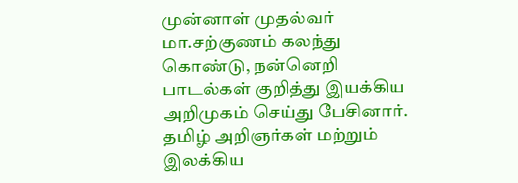முன்னாள் முதல்வர் மா.சற்குணம் கலந்து கொண்டு, நன்னெறி பாடல்கள் குறித்து இயக்கிய அறிமுகம் செய்து பேசினார்.
தமிழ் அறிஞர்கள் மற்றும் இலக்கிய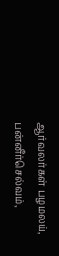ஆர்வலர்கள் பழமலய், பன்னீர்செல்வம்,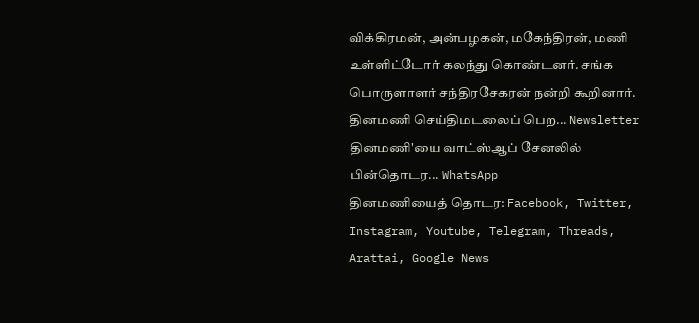விக்கிரமன், அன்பழகன், மகேந்திரன், மணி உள்ளிட்டோர் கலந்து கொண்டனர். சங்க பொருளாளர் சந்திரசேகரன் நன்றி கூறினார்.
தினமணி செய்திமடலைப் பெற... Newsletter
தினமணி'யை வாட்ஸ்ஆப் சேனலில் பின்தொடர... WhatsApp
தினமணியைத் தொடர: Facebook, Twitter, Instagram, Youtube, Telegram, Threads, Arattai, Google News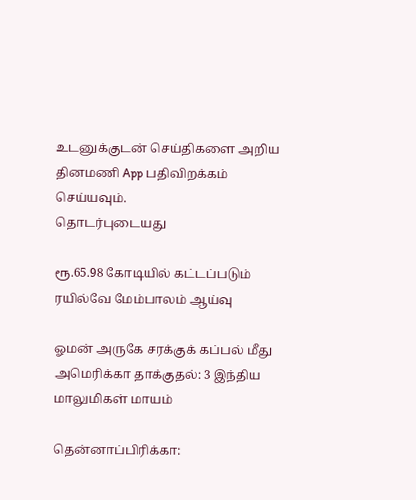உடனுக்குடன் செய்திகளை அறிய தினமணி App பதிவிறக்கம் செய்யவும்.
தொடர்புடையது

ரூ.65.98 கோடியில் கட்டப்படும் ரயில்வே மேம்பாலம் ஆய்வு

ஓமன் அருகே சரக்குக் கப்பல் மீது அமெரிக்கா தாக்குதல்: 3 இந்திய மாலுமிகள் மாயம்

தென்னாப்பிரிக்கா: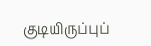குடியிருப்புப்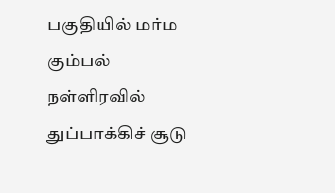பகுதியில் மர்ம கும்பல் நள்ளிரவில் துப்பாக்கிச் சூடு